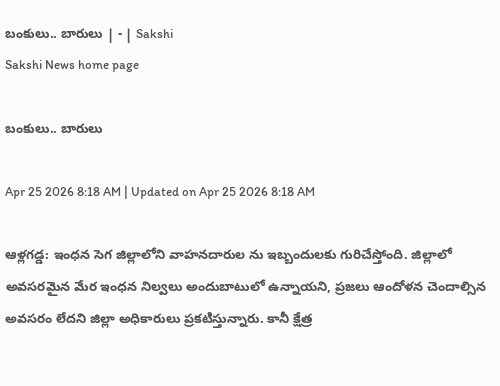బంకులు.. బారులు | - | Sakshi
Sakshi News home page

బంకులు.. బారులు

Apr 25 2026 8:18 AM | Updated on Apr 25 2026 8:18 AM

ఆళ్లగడ్డ: ఇంధన సెగ జిల్లాలోని వాహనదారుల ను ఇబ్బందులకు గురిచేస్తోంది. జిల్లాలో అవసరమైన మేర ఇంధన నిల్వలు అందుబాటులో ఉన్నాయని, ప్రజలు ఆందోళన చెందాల్సిన అవసరం లేదని జిల్లా అధికారులు ప్రకటిస్తున్నారు. కానీ క్షేత్ర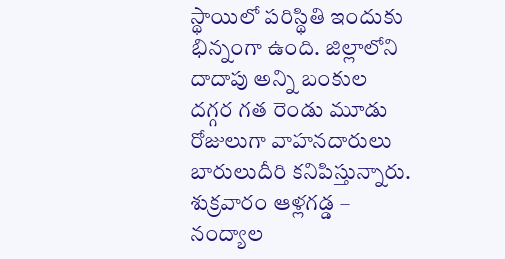స్థాయిలో పరిస్థితి ఇందుకు భిన్నంగా ఉంది. జిల్లాలోని దాదాపు అన్ని బంకుల దగ్గర గత రెండు మూడు రోజులుగా వాహనదారులు బారులుదీరి కనిపిస్తున్నారు. శుక్రవారం ఆళ్లగడ్డ – నంద్యాల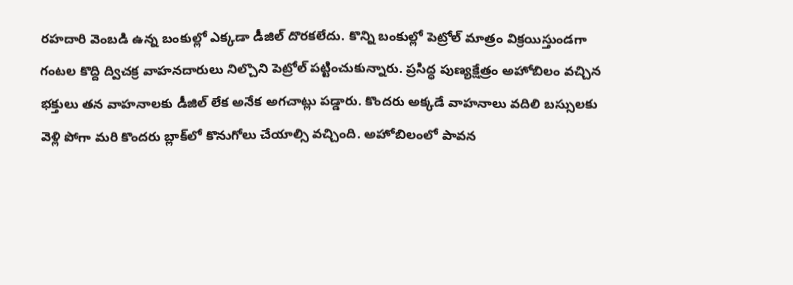రహదారి వెంబడి ఉన్న బంకుల్లో ఎక్కడా డీజిల్‌ దొరకలేదు. కొన్ని బంకుల్లో పెట్రోల్‌ మాత్రం విక్రయిస్తుండగా గంటల కొద్ది ద్విచక్ర వాహనదారులు నిల్చొని పెట్రోల్‌ పట్టించుకున్నారు. ప్రసిద్ధ పుణ్యక్షేత్రం అహోబిలం వచ్చిన భక్తులు తన వాహనాలకు డీజిల్‌ లేక అనేక అగచాట్లు పడ్డారు. కొందరు అక్కడే వాహనాలు వదిలి బస్సులకు వెళ్లి పోగా మరి కొందరు బ్లాక్‌లో కొనుగోలు చేయాల్సి వచ్చింది. అహోబిలంలో పావన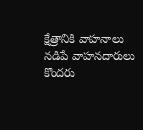క్షేత్రానికి వాహనాలు నడిపే వాహనదారులు కొందరు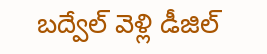బద్వేల్‌ వెళ్లి డీజిల్‌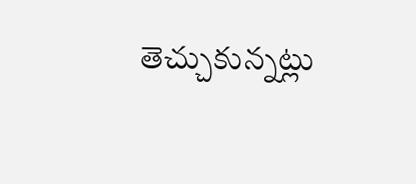తెచ్చుకున్నట్లు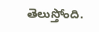తెలుస్తోంది.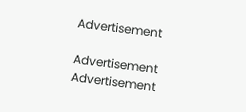Advertisement

Advertisement
Advertisement